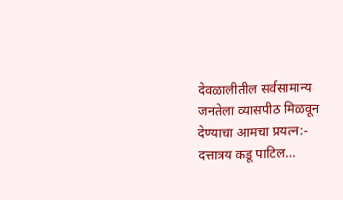देवळालीतील सर्वसामान्य जनतेला व्यासपीठ मिळवून देण्याचा आमचा प्रयत्न:- दत्तात्रय कडू पाटिल…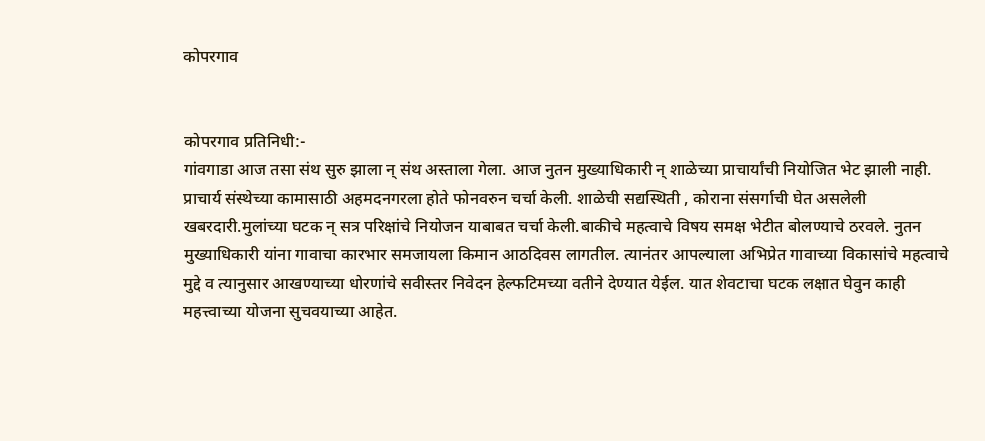कोपरगाव


कोपरगाव प्रतिनिधी:-
गांवगाडा आज तसा संथ सुरु झाला न् संथ अस्ताला गेला. आज नुतन मुख्याधिकारी न् शाळेच्या प्राचार्यांची नियोजित भेट झाली नाही. प्राचार्य संस्थेच्या कामासाठी अहमदनगरला होते फोनवरुन चर्चा केली. शाळेची सद्यस्थिती , कोराना संसर्गाची घेत असलेली खबरदारी.मुलांच्या घटक न् सत्र परिक्षांचे नियोजन याबाबत चर्चा केली.बाकीचे महत्वाचे विषय समक्ष भेटीत बोलण्याचे ठरवले. नुतन मुख्याधिकारी यांना गावाचा कारभार समजायला किमान आठदिवस लागतील. त्यानंतर आपल्याला अभिप्रेत गावाच्या विकासांचे महत्वाचे मुद्दे व त्यानुसार आखण्याच्या धोरणांचे सवीस्तर निवेदन हेल्फटिमच्या वतीने देण्यात येईल. यात शेवटाचा घटक लक्षात घेवुन काही महत्त्वाच्या योजना सुचवयाच्या आहेत.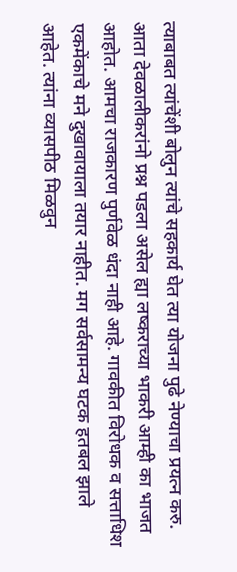त्याबाबत त्यांचेंशी बोलुन त्यांचे सहकार्य घेत त्या योजना पुढे नेण्याचा प्रयत्न करु. आता देवळालीकरांनो प्रश्न पडला असेल ह्या लष्कराच्या भाकरी आम्ही का भाजत आहोत. आमचा राजकारण पुर्णवेळ धंदा नाही आहे. गावकीत विरोधक व सत्ताधिश एकमेंकाचे मने दुखावायाला तयार नाहीत. मग सर्वसामन्य घटक हतबल झाले आहेत. त्यांना व्यासपीठ मिळवुन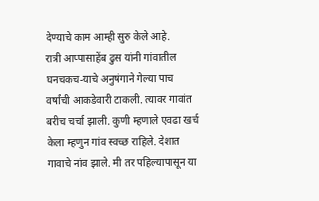देण्याचे काम आम्ही सुरु केले आहे.
रात्री आप्पासाहेंब ढुस यांनी गांवातील घनचकच-याचे अनुषंगाने गेल्या पाच वर्षांची आकडेवारी टाकली. त्यावर गावांत बरीच चर्चा झाली. कुणी म्हणाले एवढा खर्च केला म्हणुन गांव स्वच्छ राहिले. देशात गावाचे नांव झाले. मी तर पहिल्यापासून या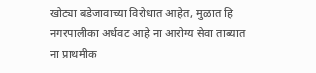खोट्या बडेजावाच्या विरोधात आहेत, मुळात हि नगरपालीका अर्धवट आहे ना आरोग्य सेवा ताब्यात ना प्राथमीक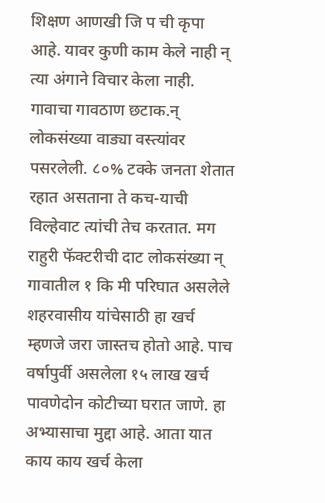शिक्षण आणखी जि प ची कृपा आहे. यावर कुणी काम केले नाही न् त्या अंगाने विचार केला नाही. गावाचा गावठाण छटाक.न् लोकसंख्या वाड्या वस्त्यांवर पसरलेली. ८०% टक्के जनता शेतात रहात असताना ते कच-याची विल्हेवाट त्यांची तेच करतात. मग राहुरी फॅक्टरीची दाट लोकसंख्या न् गावातील १ कि मी परिघात असलेले शहरवासीय यांचेसाठी हा खर्च म्हणजे जरा जास्तच होतो आहे. पाच वर्षापुर्वी असलेला १५ लाख खर्च पावणेदोन कोटीच्या घरात जाणे. हा अभ्यासाचा मुद्दा आहे. आता यात काय काय खर्च केला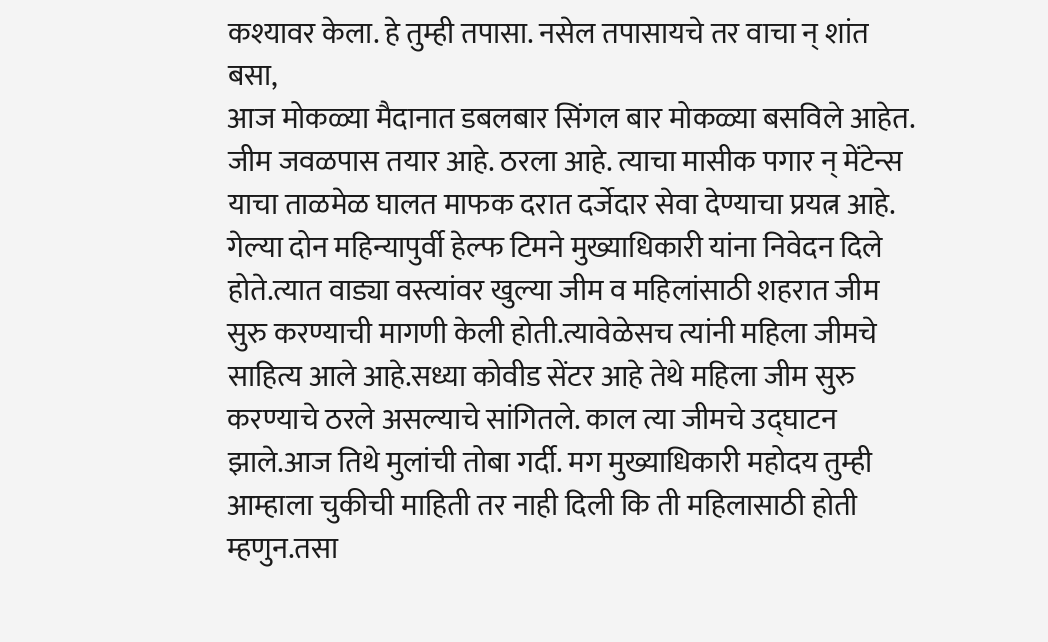कश्यावर केला. हे तुम्ही तपासा. नसेल तपासायचे तर वाचा न् शांत बसा,
आज मोकळ्या मैदानात डबलबार सिंगल बार मोकळ्या बसविले आहेत. जीम जवळपास तयार आहे. ठरला आहे. त्याचा मासीक पगार न् मेंटेन्स याचा ताळमेळ घालत माफक दरात दर्जेदार सेवा देण्याचा प्रयत्न आहे. गेल्या दोन महिन्यापुर्वी हेल्फ टिमने मुख्याधिकारी यांना निवेदन दिले होते.त्यात वाड्या वस्त्यांवर खुल्या जीम व महिलांसाठी शहरात जीम सुरु करण्याची मागणी केली होती.त्यावेळेसच त्यांनी महिला जीमचे साहित्य आले आहे.सध्या कोवीड सेंटर आहे तेथे महिला जीम सुरु करण्याचे ठरले असल्याचे सांगितले. काल त्या जीमचे उद्घाटन झाले.आज तिथे मुलांची तोबा गर्दी. मग मुख्याधिकारी महोदय तुम्ही आम्हाला चुकीची माहिती तर नाही दिली कि ती महिलासाठी होती म्हणुन.तसा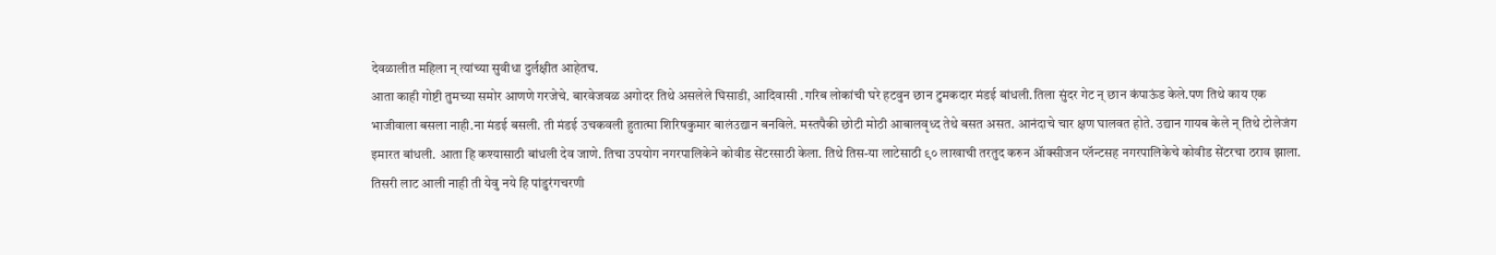देवळालीत महिला न् त्यांच्या सुवीधा दुर्लक्षीत आहेतच.
आता काही गोष्टी तुमच्या समोर आणणे गरजेचे. बारवेजवळ अगोदर तिथे असलेले घिसाडी, आदिवासी .गरिब लोकांची घरे हटवुन छान टुमकदार मंडई बांधली.तिला सुंदर गेट न् छान कंपाऊंड केले.पण तिथे काय एक भाजीवाला बसला नाही.ना मंडई बसली. ती मंडई उचकवली हुतात्मा शिरिषकुमार बालंउद्यान बनविले. मस्तपैकी छोटी मोठी आबालवृध्द तेथे बसत असत. आनंदाचे चार क्षण घालवत होते. उद्यान गायब केले न् तिथे टोलेजंग इमारत बांधली. आता हि कश्यासाठी बांधली देव जाणे. तिचा उपयोग नगरपालिकेने कोवीड सेंटरसाठी केला. तिथे तिस-या लाटेसाठी ९० लाखाची तरतुद करुन ॲाक्सीजन प्लॅन्टसह नगरपालिकेचे कोवीड सेंटरचा ठराव झाला. तिसरी लाट आली नाही ती येवु नये हि पांडुरंगचरणी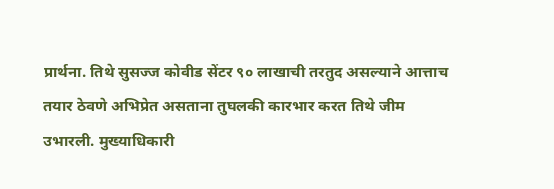प्रार्थना. तिथे सुसज्ज कोवीड सेंटर ९० लाखाची तरतुद असल्याने आत्ताच तयार ठेवणे अभिप्रेत असताना तुघलकी कारभार करत तिथे जीम उभारली. मुख्याधिकारी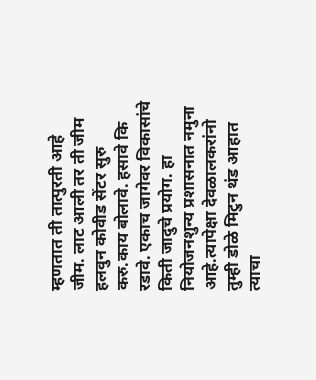म्हणतात ती तात्पुरती आहे जीम. लाट आली तर ती जीम हलवुन कोवीड सेंटर सुरु करु.काय बोलावे. हसावे कि रडावे. एकाच जागेवर विकासांचे किती जादुचे प्रयोग. हा नियोजनशुन्य प्रशासनात नमुना आहे.त्यापेक्षा देवळालकरांनो तुम्ही डोळे मिटुन थंड आहात त्याचा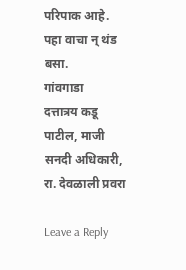परिपाक आहे. पहा वाचा न् थंड बसा.
गांवगाडा
दत्तात्रय कडू पाटील, माजी सनदी अधिकारी, रा. देवळाली प्रवरा

Leave a Reply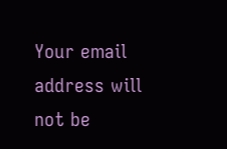Your email address will not be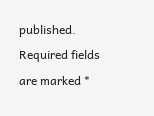published. Required fields are marked *